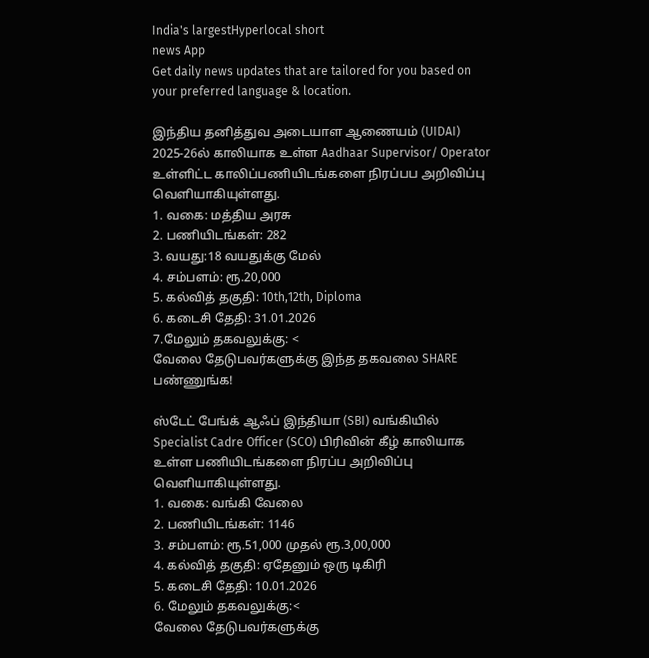India's largestHyperlocal short
news App
Get daily news updates that are tailored for you based on your preferred language & location.

இந்திய தனித்துவ அடையாள ஆணையம் (UIDAI) 2025-26ல் காலியாக உள்ள Aadhaar Supervisor/ Operator உள்ளிட்ட காலிப்பணியிடங்களை நிரப்பப அறிவிப்பு வெளியாகியுள்ளது.
1. வகை: மத்திய அரசு
2. பணியிடங்கள்: 282
3. வயது:18 வயதுக்கு மேல்
4. சம்பளம்: ரூ.20,000
5. கல்வித் தகுதி: 10th,12th, Diploma
6. கடைசி தேதி: 31.01.2026
7.மேலும் தகவலுக்கு: <
வேலை தேடுபவர்களுக்கு இந்த தகவலை SHARE பண்ணுங்க!

ஸ்டேட் பேங்க் ஆஃப் இந்தியா (SBI) வங்கியில் Specialist Cadre Officer (SCO) பிரிவின் கீழ் காலியாக உள்ள பணியிடங்களை நிரப்ப அறிவிப்பு வெளியாகியுள்ளது.
1. வகை: வங்கி வேலை
2. பணியிடங்கள்: 1146
3. சம்பளம்: ரூ.51,000 முதல் ரூ.3,00,000
4. கல்வித் தகுதி: ஏதேனும் ஒரு டிகிரி
5. கடைசி தேதி: 10.01.2026
6. மேலும் தகவலுக்கு:<
வேலை தேடுபவர்களுக்கு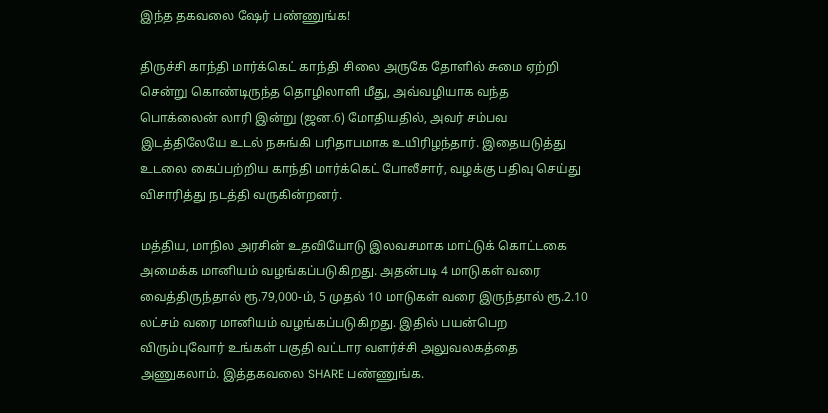இந்த தகவலை ஷேர் பண்ணுங்க!

திருச்சி காந்தி மார்க்கெட் காந்தி சிலை அருகே தோளில் சுமை ஏற்றி சென்று கொண்டிருந்த தொழிலாளி மீது, அவ்வழியாக வந்த பொக்லைன் லாரி இன்று (ஜன.6) மோதியதில், அவர் சம்பவ இடத்திலேயே உடல் நசுங்கி பரிதாபமாக உயிரிழந்தார். இதையடுத்து உடலை கைப்பற்றிய காந்தி மார்க்கெட் போலீசார், வழக்கு பதிவு செய்து விசாரித்து நடத்தி வருகின்றனர்.

மத்திய, மாநில அரசின் உதவியோடு இலவசமாக மாட்டுக் கொட்டகை அமைக்க மானியம் வழங்கப்படுகிறது. அதன்படி 4 மாடுகள் வரை வைத்திருந்தால் ரூ.79,000-ம், 5 முதல் 10 மாடுகள் வரை இருந்தால் ரூ.2.10 லட்சம் வரை மானியம் வழங்கப்படுகிறது. இதில் பயன்பெற விரும்புவோர் உங்கள் பகுதி வட்டார வளர்ச்சி அலுவலகத்தை அணுகலாம். இத்தகவலை SHARE பண்ணுங்க.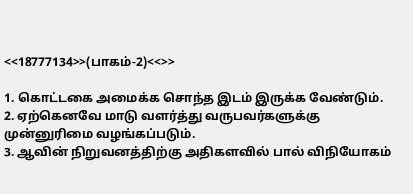<<18777134>>(பாகம்-2)<<>>

1. கொட்டகை அமைக்க சொந்த இடம் இருக்க வேண்டும்.
2. ஏற்கெனவே மாடு வளர்த்து வருபவர்களுக்கு முன்னுரிமை வழங்கப்படும்.
3. ஆவின் நிறுவனத்திற்கு அதிகளவில் பால் விநியோகம்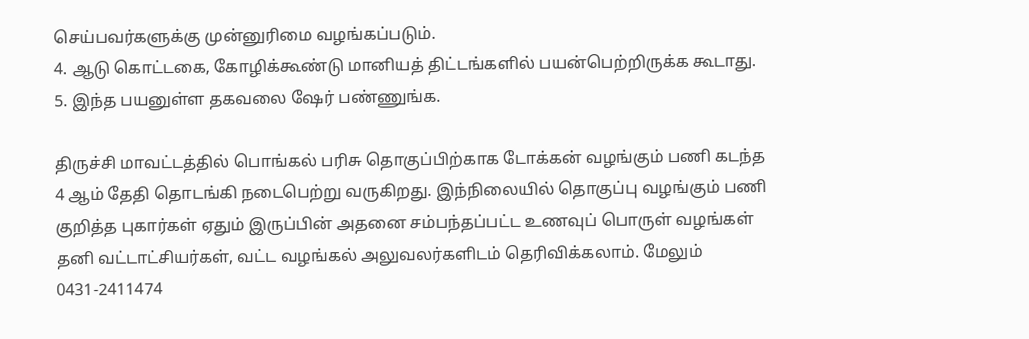செய்பவர்களுக்கு முன்னுரிமை வழங்கப்படும்.
4. ஆடு கொட்டகை, கோழிக்கூண்டு மானியத் திட்டங்களில் பயன்பெற்றிருக்க கூடாது.
5. இந்த பயனுள்ள தகவலை ஷேர் பண்ணுங்க.

திருச்சி மாவட்டத்தில் பொங்கல் பரிசு தொகுப்பிற்காக டோக்கன் வழங்கும் பணி கடந்த 4 ஆம் தேதி தொடங்கி நடைபெற்று வருகிறது. இந்நிலையில் தொகுப்பு வழங்கும் பணி குறித்த புகார்கள் ஏதும் இருப்பின் அதனை சம்பந்தப்பட்ட உணவுப் பொருள் வழங்கள் தனி வட்டாட்சியர்கள், வட்ட வழங்கல் அலுவலர்களிடம் தெரிவிக்கலாம். மேலும் 0431-2411474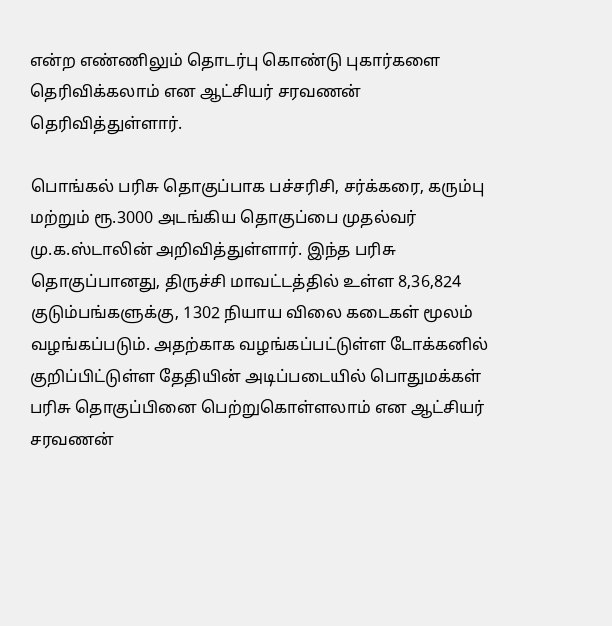என்ற எண்ணிலும் தொடர்பு கொண்டு புகார்களை தெரிவிக்கலாம் என ஆட்சியர் சரவணன் தெரிவித்துள்ளார்.

பொங்கல் பரிசு தொகுப்பாக பச்சரிசி, சர்க்கரை, கரும்பு மற்றும் ரூ.3000 அடங்கிய தொகுப்பை முதல்வர் மு.க.ஸ்டாலின் அறிவித்துள்ளார். இந்த பரிசு தொகுப்பானது, திருச்சி மாவட்டத்தில் உள்ள 8,36,824 குடும்பங்களுக்கு, 1302 நியாய விலை கடைகள் மூலம் வழங்கப்படும். அதற்காக வழங்கப்பட்டுள்ள டோக்கனில் குறிப்பிட்டுள்ள தேதியின் அடிப்படையில் பொதுமக்கள் பரிசு தொகுப்பினை பெற்றுகொள்ளலாம் என ஆட்சியர் சரவணன்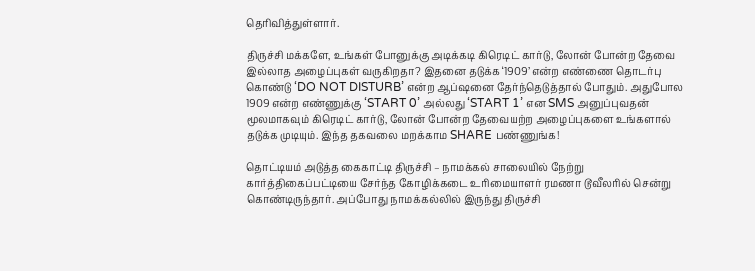தெரிவித்துள்ளார்.

திருச்சி மக்களே, உங்கள் போனுக்கு அடிக்கடி கிரெடிட் கார்டு, லோன் போன்ற தேவை இல்லாத அழைப்புகள் வருகிறதா? இதனை தடுக்க ‘1909’ என்ற எண்ணை தொடர்பு கொண்டு ‘DO NOT DISTURB’ என்ற ஆப்ஷனை தேர்ந்தெடுத்தால் போதும். அதுபோல 1909 என்ற எண்ணுக்கு ‘START 0’ அல்லது ‘START 1’ என SMS அனுப்புவதன் மூலமாகவும் கிரெடிட் கார்டு, லோன் போன்ற தேவையற்ற அழைப்புகளை உங்களால் தடுக்க முடியும். இந்த தகவலை மறக்காம SHARE பண்ணுங்க!

தொட்டியம் அடுத்த கைகாட்டி திருச்சி – நாமக்கல் சாலையில் நேற்று கார்த்திகைப்பட்டியை சேர்ந்த கோழிக்கடை உரிமையாளர் ரமணா டூவீலரில் சென்று கொண்டிருந்தார். அப்போது நாமக்கல்லில் இருந்து திருச்சி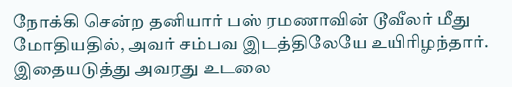நோக்கி சென்ற தனியார் பஸ் ரமணாவின் டூவீலர் மீது மோதியதில், அவர் சம்பவ இடத்திலேயே உயிரிழந்தார். இதையடுத்து அவரது உடலை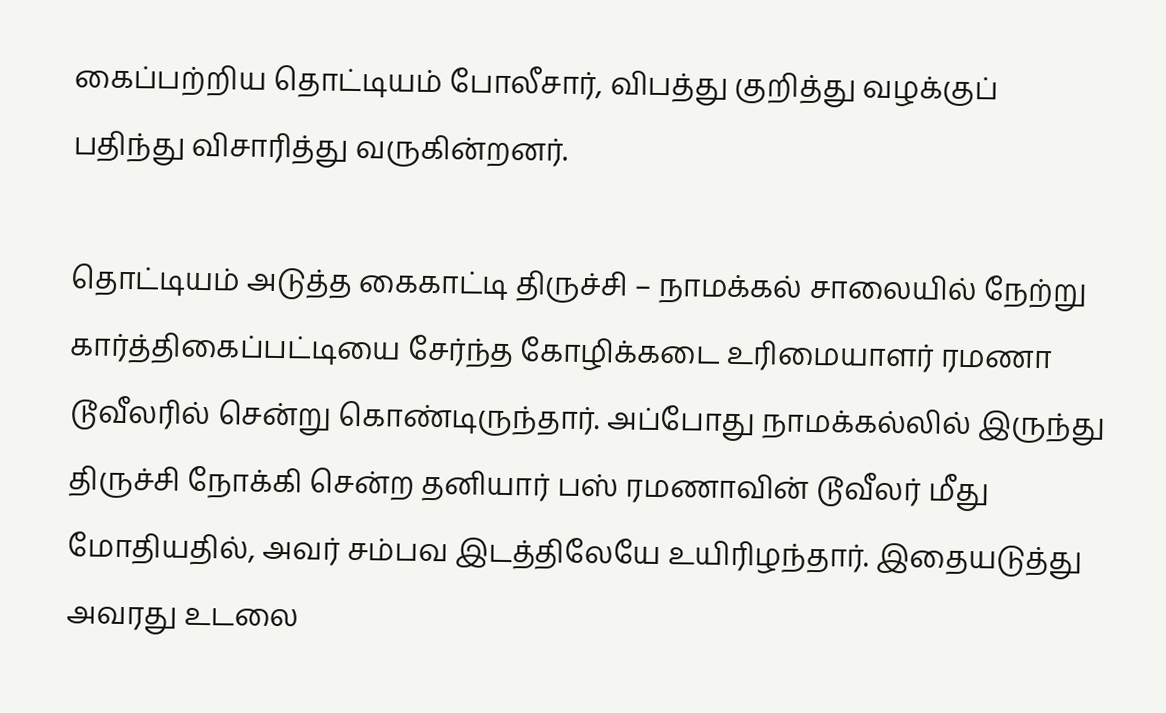கைப்பற்றிய தொட்டியம் போலீசார், விபத்து குறித்து வழக்குப் பதிந்து விசாரித்து வருகின்றனர்.

தொட்டியம் அடுத்த கைகாட்டி திருச்சி – நாமக்கல் சாலையில் நேற்று கார்த்திகைப்பட்டியை சேர்ந்த கோழிக்கடை உரிமையாளர் ரமணா டூவீலரில் சென்று கொண்டிருந்தார். அப்போது நாமக்கல்லில் இருந்து திருச்சி நோக்கி சென்ற தனியார் பஸ் ரமணாவின் டூவீலர் மீது மோதியதில், அவர் சம்பவ இடத்திலேயே உயிரிழந்தார். இதையடுத்து அவரது உடலை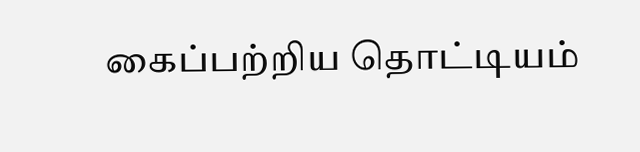கைப்பற்றிய தொட்டியம்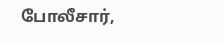போலீசார்,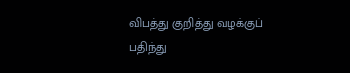விபத்து குறித்து வழக்குப் பதிந்து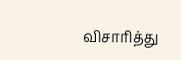விசாரித்து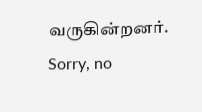வருகின்றனர்.
Sorry, no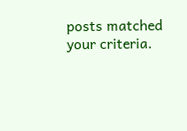posts matched your criteria.